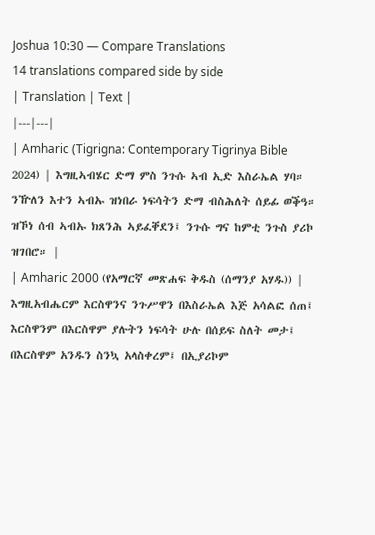Joshua 10:30 — Compare Translations
14 translations compared side by side
| Translation | Text |
|---|---|
| Amharic (Tigrigna: Contemporary Tigrinya Bible 2024) | እግዚኣብሄር ድማ ምስ ንጉሱ ኣብ ኢድ እስራኤል ሃባ። ንዅለን እተን ኣብኡ ዝነበራ ነፍሳትን ድማ ብስሕለት ሰይፊ ወቕዓ። ዝኾነ ሰብ ኣብኡ ክጸንሕ ኣይፈቐደን፤ ንጉሱ ግና ከምቲ ንጉስ ያሪኮ ዝገበሮ። |
| Amharic 2000 (የአማርኛ መጽሐፍ ቅዱስ (ሰማንያ አሃዱ)) | እግዚአብሔርም እርስዋንና ንጉሥዋን በእስራኤል እጅ አሳልፎ ሰጠ፤ እርስዋንም በእርስዋም ያሉትን ነፍሳት ሁሉ በሰይፍ ስለት መታ፤ በእርስዋም አንዱን ስንኳ አላስቀረም፤ በኢያሪኮም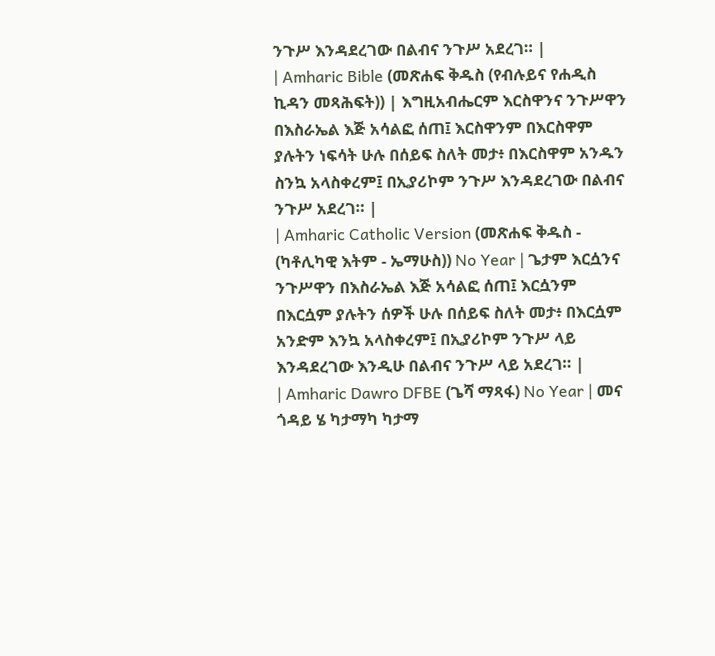ንጉሥ እንዳደረገው በልብና ንጉሥ አደረገ። |
| Amharic Bible (መጽሐፍ ቅዱስ (የብሉይና የሐዲስ ኪዳን መጻሕፍት)) | እግዚአብሔርም እርስዋንና ንጉሥዋን በእስራኤል እጅ አሳልፎ ሰጠ፤ እርስዋንም በእርስዋም ያሉትን ነፍሳት ሁሉ በሰይፍ ስለት መታ፥ በእርስዋም አንዱን ስንኳ አላስቀረም፤ በኢያሪኮም ንጉሥ እንዳደረገው በልብና ንጉሥ አደረገ። |
| Amharic Catholic Version (መጽሐፍ ቅዱስ - (ካቶሊካዊ እትም - ኤማሁስ)) No Year | ጌታም እርሷንና ንጉሥዋን በእስራኤል እጅ አሳልፎ ሰጠ፤ እርሷንም በእርሷም ያሉትን ሰዎች ሁሉ በሰይፍ ስለት መታ፥ በእርሷም አንድም እንኳ አላስቀረም፤ በኢያሪኮም ንጉሥ ላይ እንዳደረገው እንዲሁ በልብና ንጉሥ ላይ አደረገ። |
| Amharic Dawro DFBE (ጌሻ ማጻፋ) No Year | መና ጎዳይ ሄ ካታማካ ካታማ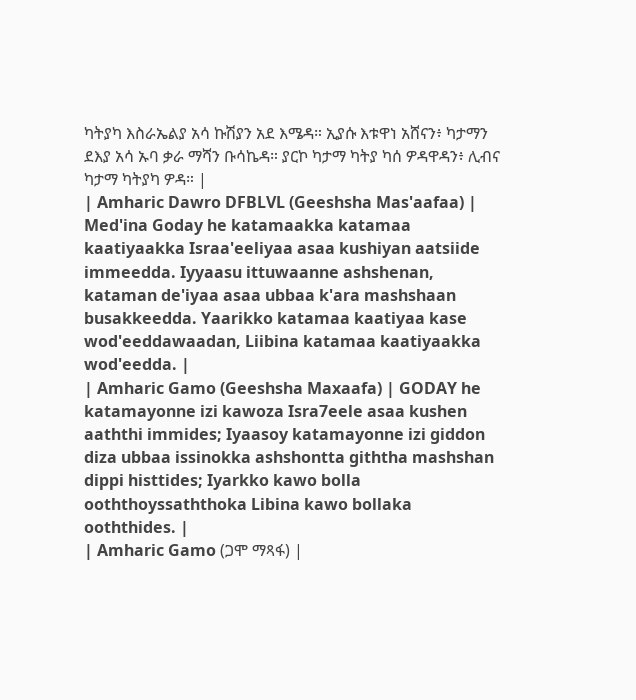ካትያካ እስራኤልያ አሳ ኩሽያን አደ እሜዳ። ኢያሱ እቱዋነ አሸናን፥ ካታማን ደእያ አሳ ኡባ ቃራ ማሻን ቡሳኬዳ። ያርኮ ካታማ ካትያ ካሰ ዎዳዋዳን፥ ሊብና ካታማ ካትያካ ዎዳ። |
| Amharic Dawro DFBLVL (Geeshsha Mas'aafaa) | Med'ina Goday he katamaakka katamaa kaatiyaakka Israa'eeliyaa asaa kushiyan aatsiide immeedda. Iyyaasu ittuwaanne ashshenan, kataman de'iyaa asaa ubbaa k'ara mashshaan busakkeedda. Yaarikko katamaa kaatiyaa kase wod'eeddawaadan, Liibina katamaa kaatiyaakka wod'eedda. |
| Amharic Gamo (Geeshsha Maxaafa) | GODAY he katamayonne izi kawoza Isra7eele asaa kushen aaththi immides; Iyaasoy katamayonne izi giddon diza ubbaa issinokka ashshontta giththa mashshan dippi histtides; Iyarkko kawo bolla ooththoyssaththoka Libina kawo bollaka ooththides. |
| Amharic Gamo (ጋሞ ማጻፋ) |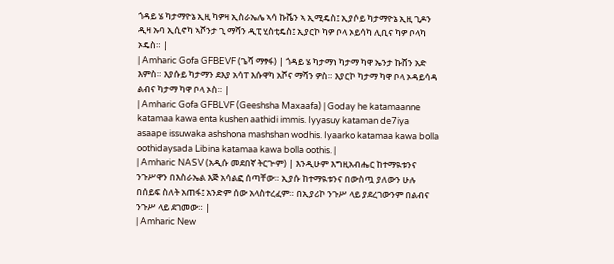ጎዳይ ሄ ካታማዮኔ ኢዚ ካዎዛ ኢስራኤሌ ኣሳ ኩሼን ኣ ኢሚዴስ፤ ኢያሶይ ካታማዮኔ ኢዚ ጊዶን ዲዛ ኡባ ኢሲኖካ ኣሾንታ ጊ ማሻን ዲፒ ሂስቲዴስ፤ ኢያርኮ ካዎ ቦላ ኦይሳካ ሊቢና ካዎ ቦላካ ኦዴስ። |
| Amharic Gofa GFBEVF (ጌሻ ማፃፋ) | ጎዳይ ሄ ካታማነ ካታማ ካዋ ኤንታ ኩሸን አድ እምስ። እያሱይ ካታማን ደእያ አሳፐ እሱዋካ አሾና ማሻን ዎስ። እያርኮ ካታማ ካዋ ቦላ ኦዳይሳዳ ልብና ካታማ ካዋ ቦላ ኦስ። |
| Amharic Gofa GFBLVF (Geeshsha Maxaafa) | Goday he katamaanne katamaa kawa enta kushen aathidi immis. Iyyasuy kataman de7iya asaape issuwaka ashshona mashshan wodhis. Iyaarko katamaa kawa bolla oothidaysada Libina katamaa kawa bolla oothis. |
| Amharic NASV (አዲሱ መደበኛ ትርጒም) | እንዲሁም እግዚአብሔር ከተማዪቱንና ንጉሥዋን በእስራኤል እጅ አሳልፎ ሰጣቸው። ኢያሱ ከተማዪቱንና በውስጧ ያለውን ሁሉ በሰይፍ ስለት አጠፋ፤ አንድም ሰው አላስተረፈም። በኢያሪኮ ንጉሥ ላይ ያደረገውንም በልብና ንጉሥ ላይ ደገመው። |
| Amharic New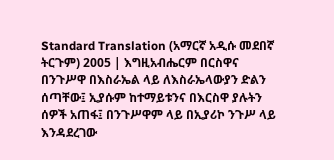Standard Translation (አማርኛ አዲሱ መደበኛ ትርጉም) 2005 | እግዚአብሔርም በርስዋና በንጉሥዋ በእስራኤል ላይ ለእስራኤላውያን ድልን ሰጣቸው፤ ኢያሱም ከተማይቱንና በእርስዋ ያሉትን ሰዎች አጠፋ፤ በንጉሥዋም ላይ በኢያሪኮ ንጉሥ ላይ እንዳደረገው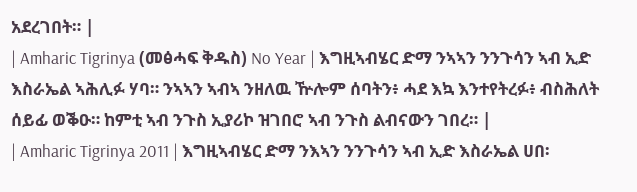አደረገበት። |
| Amharic Tigrinya (መፅሓፍ ቅዱስ) No Year | እግዚኣብሄር ድማ ንኣኣን ንንጉሳን ኣብ ኢድ እስራኤል ኣሕሊፉ ሃባ። ንኣኣን ኣብኣ ንዘለዉ ዅሎም ሰባትን፥ ሓደ እኳ እንተየትረፉ፥ ብስሕለት ሰይፊ ወቕዑ። ከምቲ ኣብ ንጉስ ኢያሪኮ ዝገበሮ ኣብ ንጉስ ልብናውን ገበረ። |
| Amharic Tigrinya 2011 | እግዚኣብሄር ድማ ንእኣን ንንጉሳን ኣብ ኢድ እስራኤል ሀበ፡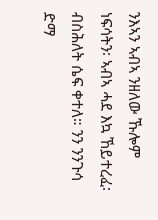ንእኣን ኣብኣ ንዘለው ኹሎም ነፍሳትን፡ ኣብኣ ሓደ እኳ ኸይተረፈ፡ ብስሕለት ሴፍ ቀተለ። ንን ንንጉሳ ድማ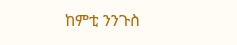ከምቲ ንንጉስ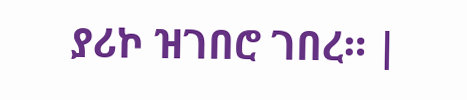ያሪኮ ዝገበሮ ገበረ። |